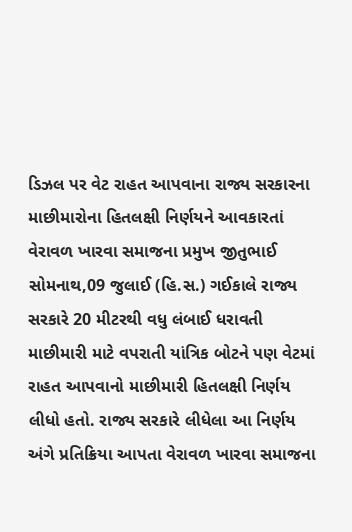ડિઝલ પર વેટ રાહત આપવાના રાજ્ય સરકારના માછીમારોના હિતલક્ષી નિર્ણયને આવકારતાં વેરાવળ ખારવા સમાજના પ્રમુખ જીતુભાઈ
સોમનાથ,09 જુલાઈ (હિ.સ.) ગઈકાલે રાજ્ય સરકારે 20 મીટરથી વધુ લંબાઈ ધરાવતી માછીમારી માટે વપરાતી યાંત્રિક બોટને પણ વેટમાં રાહત આપવાનો માછીમારી હિતલક્ષી નિર્ણય લીધો હતો. રાજ્ય સરકારે લીધેલા આ નિર્ણય અંગે પ્રતિક્રિયા આપતા વેરાવળ ખારવા સમાજના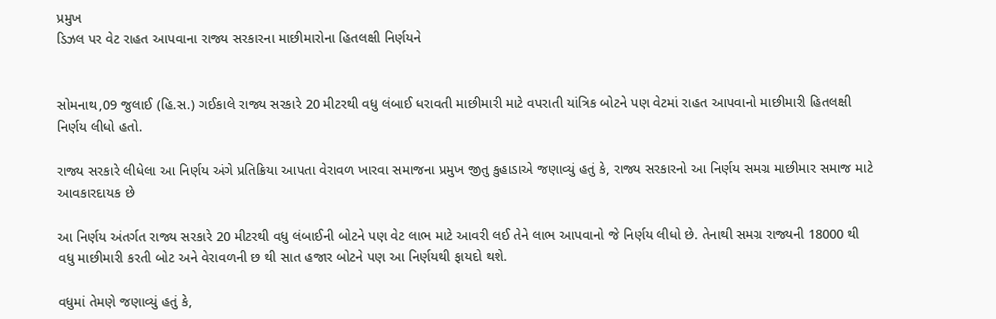પ્રમુખ
ડિઝલ પર વેટ રાહત આપવાના રાજ્ય સરકારના માછીમારોના હિતલક્ષી નિર્ણયને


સોમનાથ,09 જુલાઈ (હિ.સ.) ગઈકાલે રાજ્ય સરકારે 20 મીટરથી વધુ લંબાઈ ધરાવતી માછીમારી માટે વપરાતી યાંત્રિક બોટને પણ વેટમાં રાહત આપવાનો માછીમારી હિતલક્ષી નિર્ણય લીધો હતો.

રાજ્ય સરકારે લીધેલા આ નિર્ણય અંગે પ્રતિક્રિયા આપતા વેરાવળ ખારવા સમાજના પ્રમુખ જીતુ કુહાડાએ જણાવ્યું હતું કે, રાજ્ય સરકારનો આ નિર્ણય સમગ્ર માછીમાર સમાજ માટે આવકારદાયક છે

આ નિર્ણય અંતર્ગત રાજ્ય સરકારે 20 મીટરથી વધુ લંબાઈની બોટને પણ વેટ લાભ માટે આવરી લઈ તેને લાભ આપવાનો જે નિર્ણય લીધો છે. તેનાથી સમગ્ર રાજ્યની 18000 થી વધુ માછીમારી કરતી બોટ અને વેરાવળની છ થી સાત હજાર બોટને પણ આ નિર્ણયથી ફાયદો થશે.

વધુમાં તેમણે જણાવ્યું હતું કે,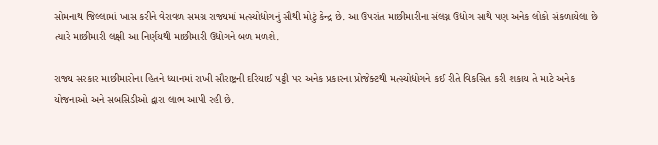સોમનાથ જિલ્લામાં ખાસ કરીને વેરાવળ સમગ્ર રાજ્યમાં મત્સ્યોદ્યોગનું સૌથી મોટું કેન્દ્ર છે. આ ઉપરાંત માછીમારીના સંલગ્ન ઉદ્યોગ સાથે પણ અનેક લોકો સંકળાયેલા છે ત્યારે માછીમારી લક્ષી આ નિર્ણયથી માછીમારી ઉદ્યોગને બળ મળશે.

રાજ્ય સરકાર માછીમારોના હિતને ધ્યાનમાં રાખી સૌરાષ્ટ્રની દરિયાઈ પટ્ટી પર અનેક પ્રકારના પ્રોજેક્ટથી મત્સ્યોદ્યોગને કઈ રીતે વિકસિત કરી શકાય તે માટે અનેક યોજનાઓ અને સબસિડીઓ દ્વારા લાભ આપી રહી છે.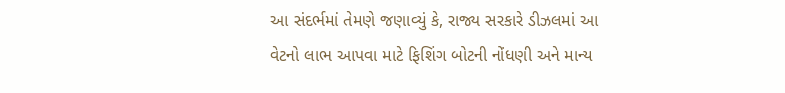આ સંદર્ભમાં તેમણે જણાવ્યું કે, રાજ્ય સરકારે ડીઝલમાં આ વેટનો લાભ આપવા માટે ફિશિંગ બોટની નોંધણી અને માન્ય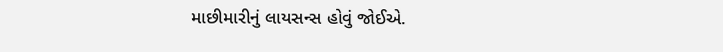માછીમારીનું લાયસન્સ હોવું જોઈએ.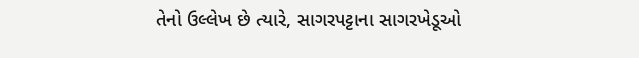તેનો ઉલ્લેખ છે ત્યારે, સાગરપટ્ટાના સાગરખેડૂઓ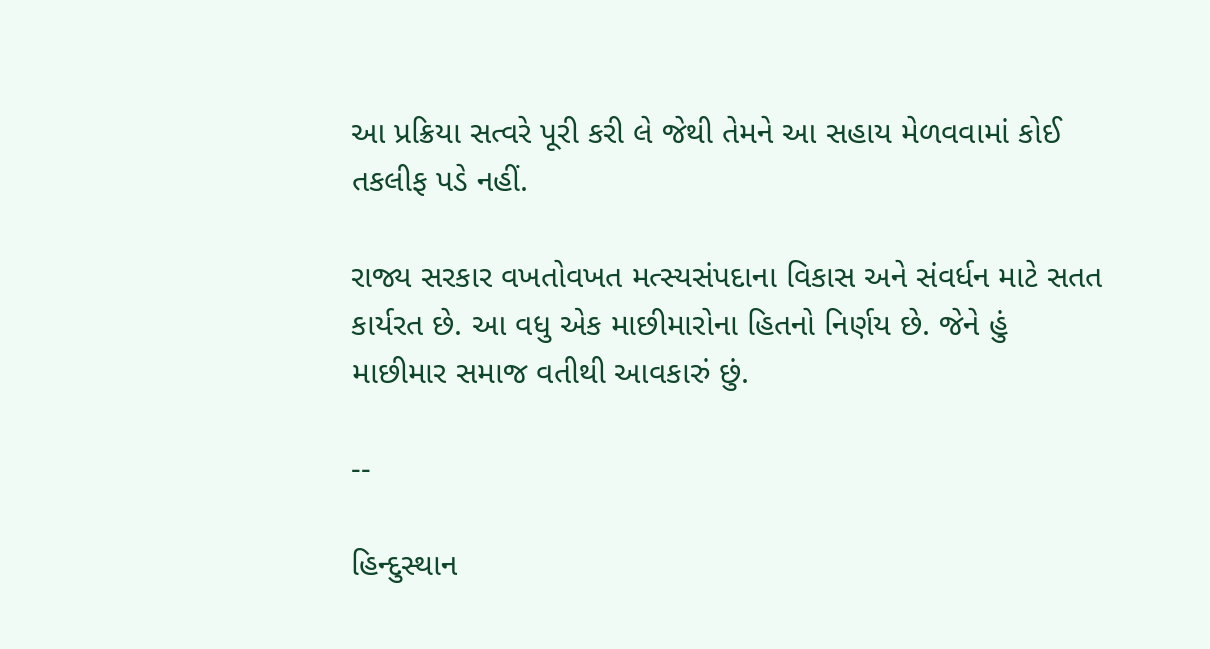આ પ્રક્રિયા સત્વરે પૂરી કરી લે જેથી તેમને આ સહાય મેળવવામાં કોઈ તકલીફ પડે નહીં.

રાજ્ય સરકાર વખતોવખત મત્સ્યસંપદાના વિકાસ અને સંવર્ધન માટે સતત કાર્યરત છે. આ વધુ એક માછીમારોના હિતનો નિર્ણય છે. જેને હું માછીમાર સમાજ વતીથી આવકારું છું.

--

હિન્દુસ્થાન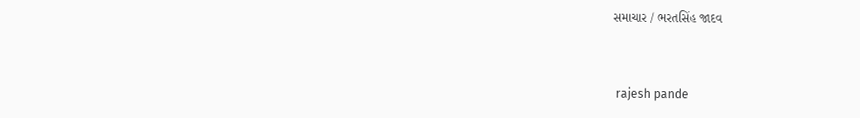સમાચાર / ભરતસિંહ જાદવ


 rajesh pande